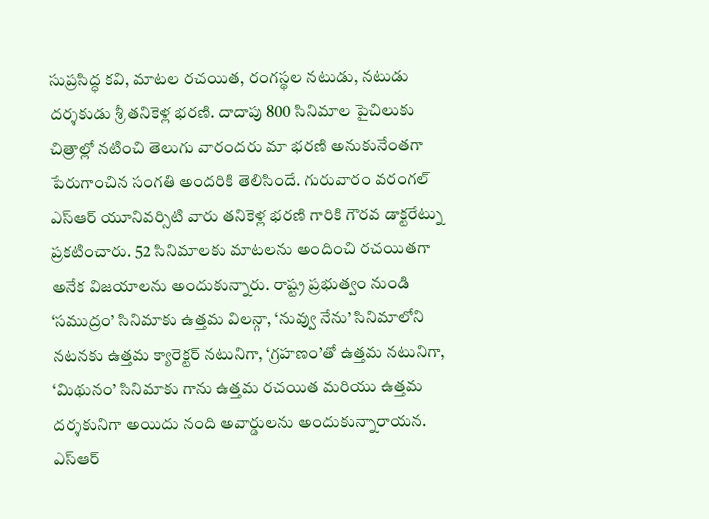సుప్రసిద్ధ కవి, మాటల రచయిత, రంగస్థల నటుడు, నటుడు దర్శకుడు శ్రీ తనికెళ్ల భరణి. దాదాపు 800 సినిమాల పైచిలుకు చిత్రాల్లో నటించి తెలుగు వారందరు మా భరణి అనుకునేంతగా పేరుగాంచిన సంగతి అందరికి తెలిసిందే. గురువారం వరంగల్ ఎస్ఆర్ యూనివర్సిటి వారు తనికెళ్ల భరణి గారికి గౌరవ డాక్టరేట్ను ప్రకటించారు. 52 సినిమాలకు మాటలను అందించి రచయితగా అనేక విజయాలను అందుకున్నారు. రాష్ట్ర ప్రభుత్వం నుండి ‘సముద్రం’ సినిమాకు ఉత్తమ విలన్గా, ‘నువ్వు నేను’ సినిమాలోని నటనకు ఉత్తమ క్యారెక్టర్ నటునిగా, ‘గ్రహణం’తో ఉత్తమ నటునిగా, ‘మిథునం’ సినిమాకు గాను ఉత్తమ రచయిత మరియు ఉత్తమ దర్శకునిగా అయిదు నంది అవార్డులను అందుకున్నారాయన. ఎస్ఆర్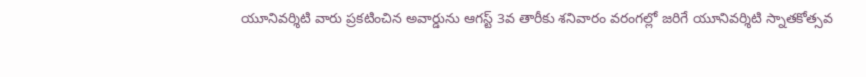యూనివర్శిటి వారు ప్రకటించిన అవార్డును ఆగస్ట్ 3వ తారీకు శనివారం వరంగల్లో జరిగే యూనివర్శిటి స్నాతకోత్సవ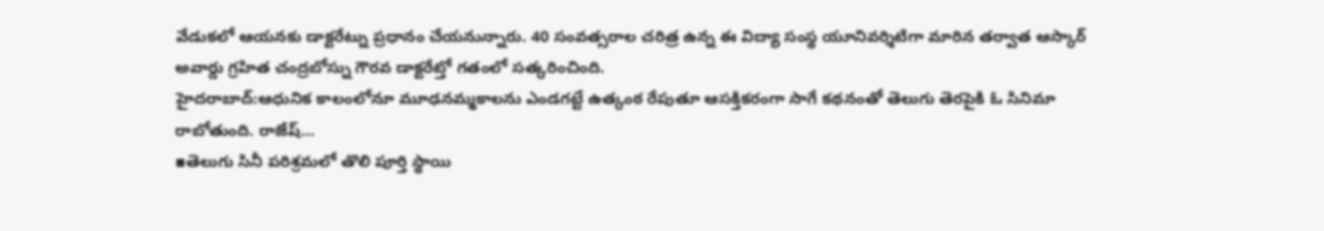వేడుకలో ఆయనకు డాక్టరేట్ను ప్రధానం చేయనున్నారు. 40 సంవత్సరాల చరిత్ర ఉన్న ఈ విద్యా సంస్థ యూనివర్శిటిగా మారిన తర్వాత ఆస్కార్ అవార్డు గ్రహిత చంద్రబోస్ను గౌరవ డాక్టరేట్తో గతంలో సత్కరించింది.
హైదరాబాద్:ఆధునిక కాలంలోనూ మూఢనమ్మకాలను ఎండగట్టే ఉత్కంఠ రేపుతూ ఆసక్తికరంగా సాగే కథనంతో తెలుగు తెరపైకి ఓ సినిమా రాబోతుంది. రాజేష్…
▪తెలుగు సినీ పరిశ్రమలో తొలి పూర్తి స్థాయి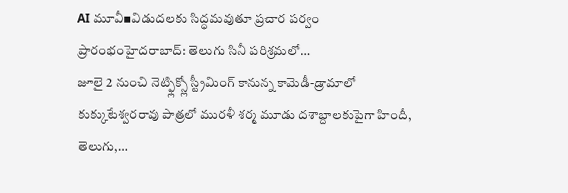AI మూవీ▪విడుదలకు సిద్ధమవుతూ ప్రచార పర్వం ప్రారంభంహైదరాబాద్: తెలుగు సినీ పరిశ్రమలో…
జూలై 2 నుంచి నెట్ఫ్లిక్స్లో స్ట్రీమింగ్ కానున్న కామెడీ-డ్రామాలో కుక్కుటేశ్వరరావు పాత్రలో మురళీ శర్మ మూడు దశాబ్దాలకుపైగా హిందీ, తెలుగు,…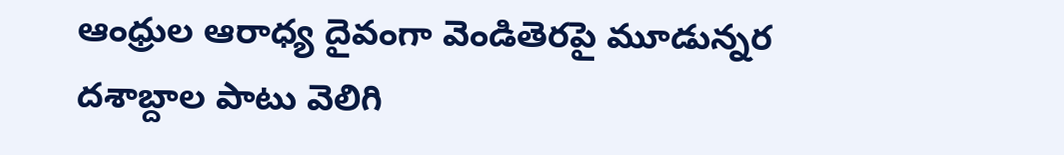ఆంధ్రుల ఆరాధ్య దైవంగా వెండితెరపై మూడున్నర దశాబ్దాల పాటు వెలిగి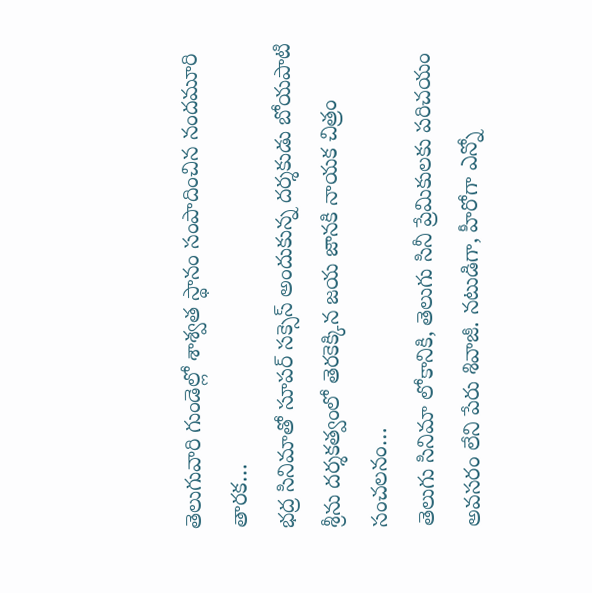తెలుగువారి గుండెల్లో శాశ్వత స్థానం సంపాదించిన నందమూరి తారక…
భద్ర సినిమాతో సూపర్ సక్సెస్ అందుకున్న దర్శకుడు బోయపాటి శ్రీను దర్శకత్వంలో తెరకెక్కిన జయ జానకి నాయక చిత్రం సంచలనం…
తెలుగు సినిమా లోకానికి, తెలుగు సినీ ప్రేమికులకు పరిచయం అవసరం లేని పేరు శివాజీ. నటుడిగా, హీరోగా ఎన్నో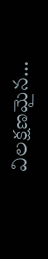విలక్షణమైన…